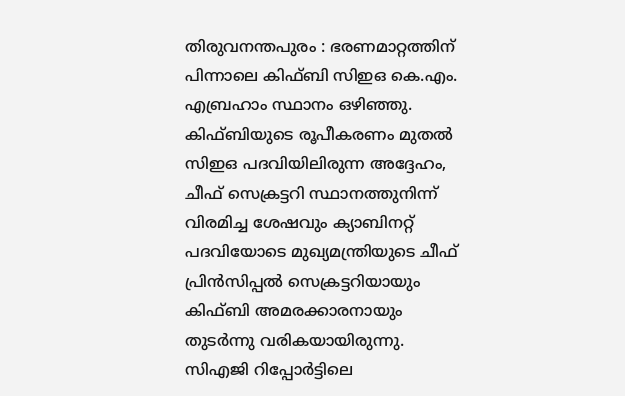തിരുവനന്തപുരം : ഭരണമാറ്റത്തിന് പിന്നാലെ കിഫ്ബി സിഇഒ കെ.എം. എബ്രഹാം സ്ഥാനം ഒഴിഞ്ഞു. കിഫ്ബിയുടെ രൂപീകരണം മുതൽ സിഇഒ പദവിയിലിരുന്ന അദ്ദേഹം, ചീഫ് സെക്രട്ടറി സ്ഥാനത്തുനിന്ന് വിരമിച്ച ശേഷവും ക്യാബിനറ്റ് പദവിയോടെ മുഖ്യമന്ത്രിയുടെ ചീഫ് പ്രിൻസിപ്പൽ സെക്രട്ടറിയായും കിഫ്ബി അമരക്കാരനായും തുടർന്നു വരികയായിരുന്നു. സിഎജി റിപ്പോർട്ടിലെ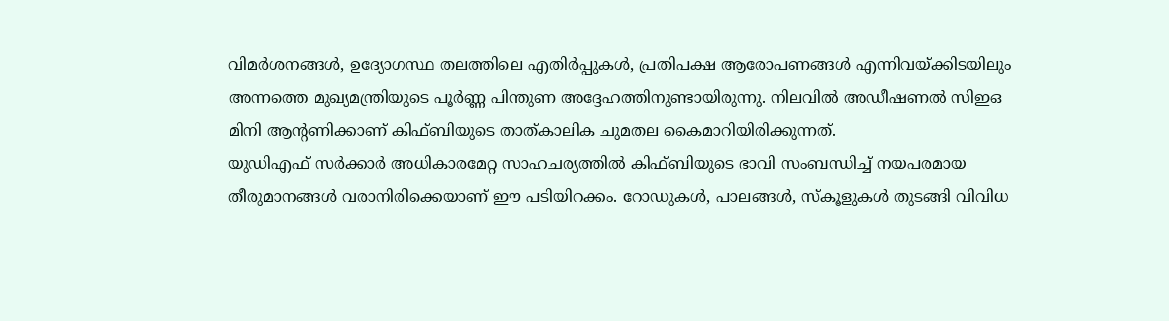വിമർശനങ്ങൾ, ഉദ്യോഗസ്ഥ തലത്തിലെ എതിർപ്പുകൾ, പ്രതിപക്ഷ ആരോപണങ്ങൾ എന്നിവയ്ക്കിടയിലും അന്നത്തെ മുഖ്യമന്ത്രിയുടെ പൂർണ്ണ പിന്തുണ അദ്ദേഹത്തിനുണ്ടായിരുന്നു. നിലവിൽ അഡീഷണൽ സിഇഒ മിനി ആന്റണിക്കാണ് കിഫ്ബിയുടെ താത്കാലിക ചുമതല കൈമാറിയിരിക്കുന്നത്.
യുഡിഎഫ് സർക്കാർ അധികാരമേറ്റ സാഹചര്യത്തിൽ കിഫ്ബിയുടെ ഭാവി സംബന്ധിച്ച് നയപരമായ തീരുമാനങ്ങൾ വരാനിരിക്കെയാണ് ഈ പടിയിറക്കം. റോഡുകൾ, പാലങ്ങൾ, സ്കൂളുകൾ തുടങ്ങി വിവിധ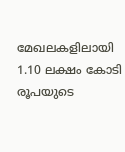മേഖലകളിലായി 1.10 ലക്ഷം കോടി രൂപയുടെ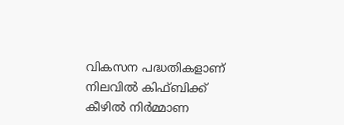വികസന പദ്ധതികളാണ് നിലവിൽ കിഫ്ബിക്ക് കീഴിൽ നിർമ്മാണ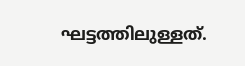ഘട്ടത്തിലുള്ളത്.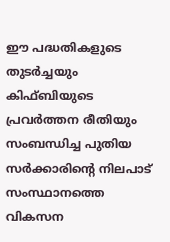ഈ പദ്ധതികളുടെ തുടർച്ചയും കിഫ്ബിയുടെ പ്രവർത്തന രീതിയും സംബന്ധിച്ച പുതിയ സർക്കാരിന്റെ നിലപാട് സംസ്ഥാനത്തെ വികസന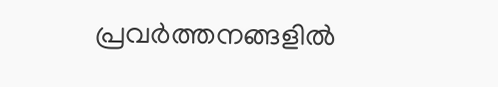പ്രവർത്തനങ്ങളിൽ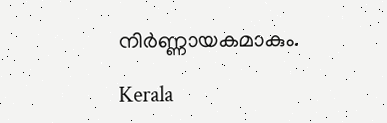നിർണ്ണായകമാകും.

Kerala